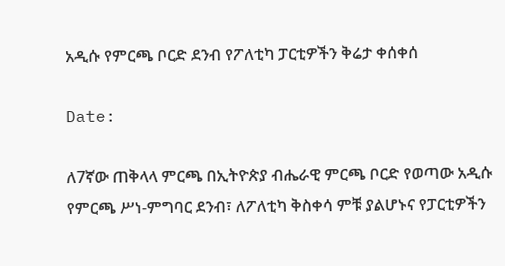አዲሱ የምርጫ ቦርድ ደንብ የፖለቲካ ፓርቲዎችን ቅሬታ ቀሰቀሰ

Date:

ለ7ኛው ጠቅላላ ምርጫ በኢትዮጵያ ብሔራዊ ምርጫ ቦርድ የወጣው አዲሱ የምርጫ ሥነ-ምግባር ደንብ፣ ለፖለቲካ ቅስቀሳ ምቹ ያልሆኑና የፓርቲዎችን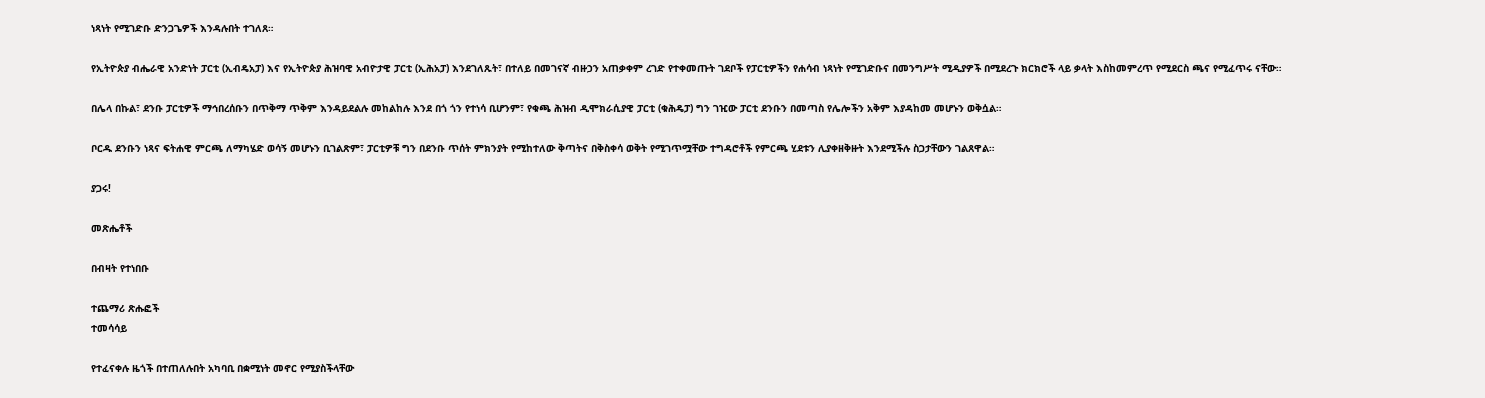ነጻነት የሚገድቡ ድንጋጌዎች እንዳሉበት ተገለጸ።

የኢትዮጵያ ብሔራዊ አንድነት ፓርቲ (ኢብዴአፓ) እና የኢትዮጵያ ሕዝባዊ አብዮታዊ ፓርቲ (ኢሕአፓ) እንደገለጹት፣ በተለይ በመገናኛ ብዙኃን አጠቃቀም ረገድ የተቀመጡት ገደቦች የፓርቲዎችን የሐሳብ ነጻነት የሚገድቡና በመንግሥት ሚዲያዎች በሚደረጉ ክርክሮች ላይ ቃላት እስከመምረጥ የሚደርስ ጫና የሚፈጥሩ ናቸው።

በሌላ በኩል፣ ደንቡ ፓርቲዎች ማኅበረሰቡን በጥቅማ ጥቅም እንዳይደልሉ መከልከሉ እንደ በጎ ጎን የተነሳ ቢሆንም፣ የቁጫ ሕዝብ ዲሞክራሲያዊ ፓርቲ (ቁሕዴፓ) ግን ገዢው ፓርቲ ደንቡን በመጣስ የሌሎችን አቅም እያዳከመ መሆኑን ወቅሷል።

ቦርዱ ደንቡን ነጻና ፍትሐዊ ምርጫ ለማካሄድ ወሳኝ መሆኑን ቢገልጽም፣ ፓርቲዎቹ ግን በደንቡ ጥሰት ምክንያት የሚከተለው ቅጣትና በቅስቀሳ ወቅት የሚገጥሟቸው ተግዳሮቶች የምርጫ ሂደቱን ሊያቀዘቅዙት እንደሚችሉ ስጋታቸውን ገልጸዋል።

ያጋሩ!

መጽሔቶች

በብዛት የተነበቡ

ተጨማሪ ጽሑፎች
ተመሳሳይ

የተፈናቀሉ ዜጎች በተጠለሉበት አካባቢ በቋሚነት መኖር የሚያስችላቸው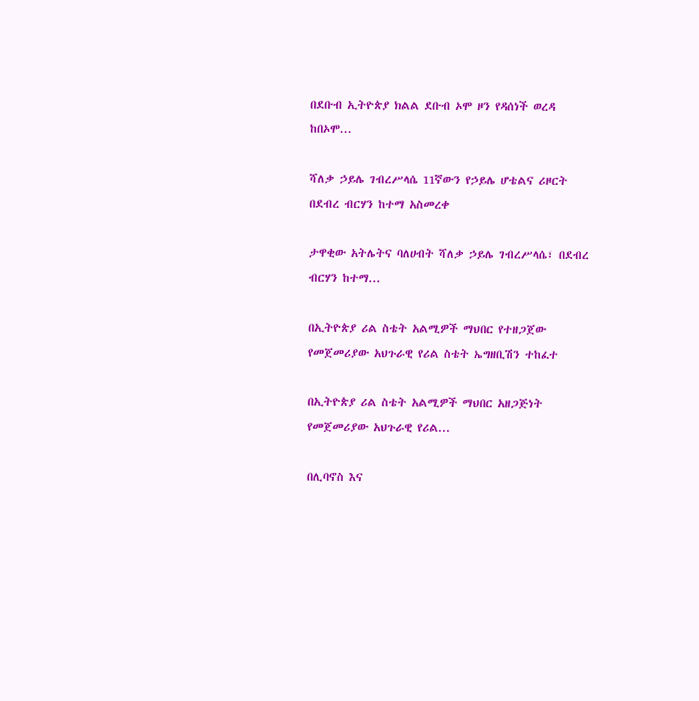በደቡብ ኢትዮጵያ ክልል ደቡብ ኦሞ ዞን የዳሰነች ወረዳ ከበኦሞ...

ሻለቃ ኃይሌ ገብረሥላሴ 11ኛውን የኃይሌ ሆቴልና ሪዞርት በደብረ ብርሃን ከተማ አስመረቀ

ታዋቂው አትሌትና ባለሀብት ሻለቃ ኃይሌ ገብረሥላሴ፣ በደብረ ብርሃን ከተማ...

በኢትዮጵያ ሪል ስቴት አልሚዎች ማህበር የተዘጋጀው የመጀመሪያው አህጉራዊ የሪል ስቴት ኤግዘቢሽን ተከፈተ

በኢትዮጵያ ሪል ስቴት አልሚዎች ማህበር አዘጋጅነት የመጀመሪያው አህጉራዊ የሪል...

በሊባኖስ እና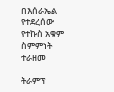በእሰራኤል የተደረሰው የተኩስ አቁም ስምምነት ተራዘመ

ትራምፕ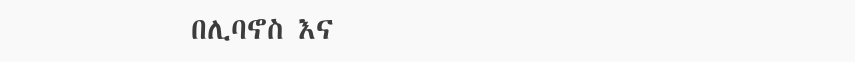በሊባኖስ እና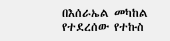በእሰራኤል መካከል የተደረሰው የተኩስ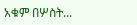አቁም በሦስት...